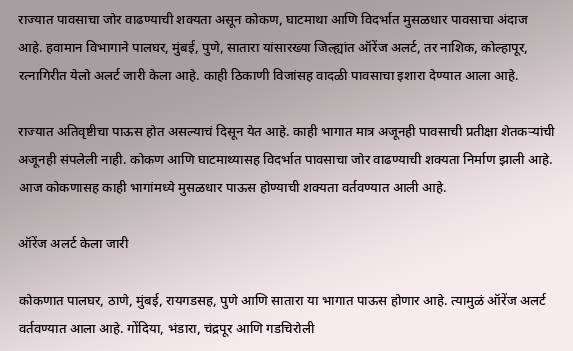राज्यात पावसाचा जोर वाढण्याची शक्यता असून कोकण, घाटमाथा आणि विदर्भात मुसळधार पावसाचा अंदाज आहे. हवामान विभागाने पालघर, मुंबई, पुणे, सातारा यांसारख्या जिल्ह्यांत ऑरेंज अलर्ट, तर नाशिक, कोल्हापूर, रत्नागिरीत येलो अलर्ट जारी केला आहे. काही ठिकाणी विजांसह वादळी पावसाचा इशारा देण्यात आला आहे.

राज्यात अतिवृष्टीचा पाऊस होत असल्याचं दिसून येत आहे. काही भागात मात्र अजूनही पावसाची प्रतीक्षा शेतकऱ्यांची अजूनही संपलेली नाही. कोकण आणि घाटमाथ्यासह विदर्भात पावसाचा जोर वाढण्याची शक्यता निर्माण झाली आहे. आज कोकणासह काही भागांमध्ये मुसळधार पाऊस होण्याची शक्यता वर्तवण्यात आली आहे.

ऑरेंज अलर्ट केला जारी

कोकणात पालघर, ठाणे, मुंबई, रायगडसह, पुणे आणि सातारा या भागात पाऊस होणार आहे. त्यामुळं ऑरेंज अलर्ट वर्तवण्यात आला आहे. गोंदिया, भंडारा, चंद्रपूर आणि गडचिरोली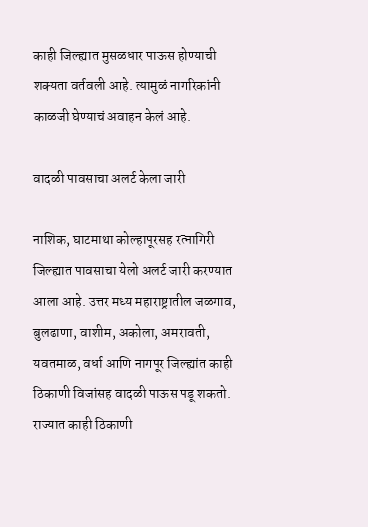काही जिल्ह्यात मुसळधार पाऊस होण्याची शक्यता वर्तवली आहे. त्यामुळं नागरिकांनी काळजी घेण्याचं अवाहन केलं आहे.

वादळी पावसाचा अलर्ट केला जारी

नाशिक, घाटमाथा कोल्हापूरसह रत्नागिरी जिल्ह्यात पावसाचा येलो अलर्ट जारी करण्यात आला आहे. उत्तर मध्य महाराष्ट्रातील जळगाव, बुलढाणा, वाशीम, अकोला, अमरावती, यवतमाळ, वर्धा आणि नागपूर जिल्ह्यांत काही ठिकाणी विजांसह वादळी पाऊस पडू शकतो. राज्यात काही ठिकाणी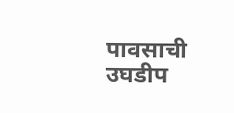पावसाची उघडीप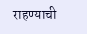राहण्याची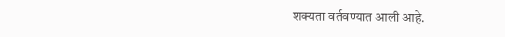शक्यता वर्तवण्यात आली आहे.